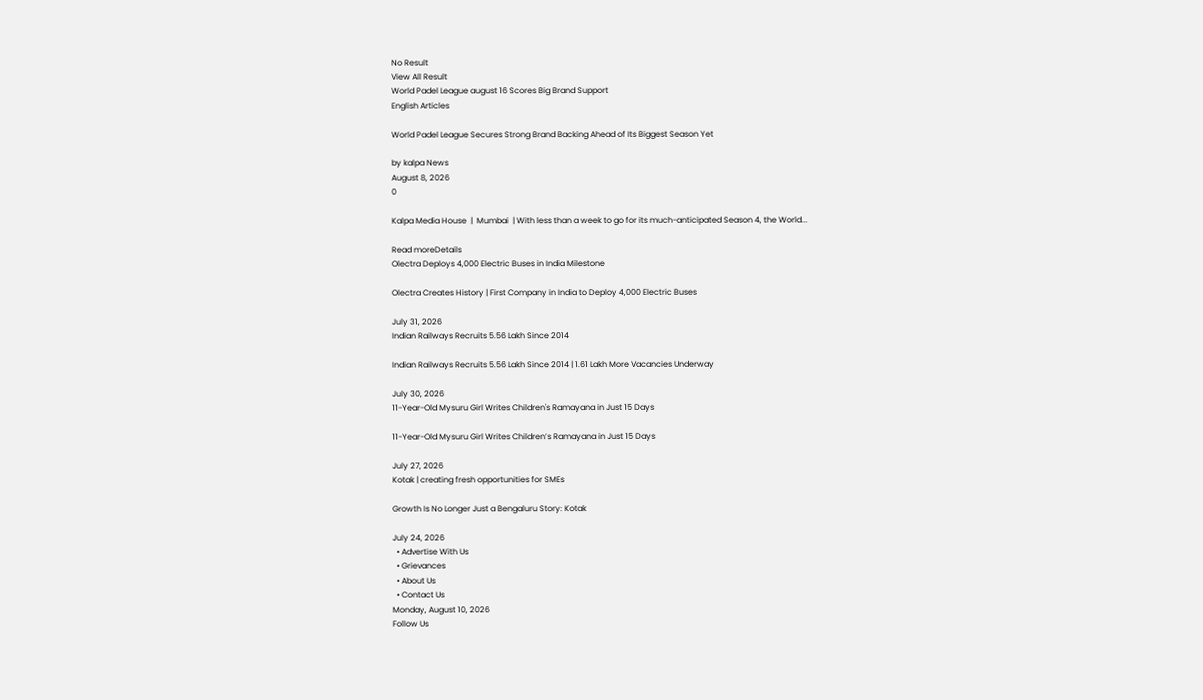No Result
View All Result
World Padel League august 16 Scores Big Brand Support
English Articles

World Padel League Secures Strong Brand Backing Ahead of Its Biggest Season Yet

by kalpa News
August 8, 2026
0

Kalpa Media House  |  Mumbai  | With less than a week to go for its much-anticipated Season 4, the World...

Read moreDetails
Olectra Deploys 4,000 Electric Buses in India Milestone

Olectra Creates History | First Company in India to Deploy 4,000 Electric Buses

July 31, 2026
Indian Railways Recruits 5.56 Lakh Since 2014

Indian Railways Recruits 5.56 Lakh Since 2014 | 1.61 Lakh More Vacancies Underway

July 30, 2026
11-Year-Old Mysuru Girl Writes Children's Ramayana in Just 15 Days

11-Year-Old Mysuru Girl Writes Children’s Ramayana in Just 15 Days

July 27, 2026
Kotak | creating fresh opportunities for SMEs

Growth Is No Longer Just a Bengaluru Story: Kotak

July 24, 2026
  • Advertise With Us
  • Grievances
  • About Us
  • Contact Us
Monday, August 10, 2026
Follow Us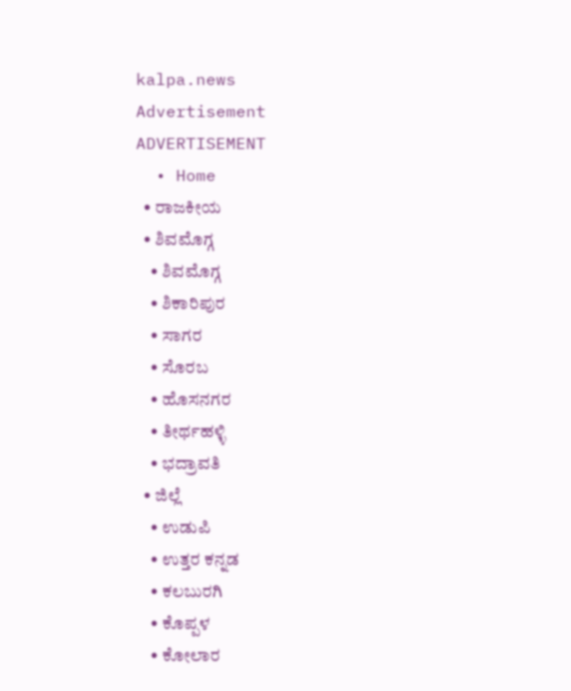kalpa.news
Advertisement
ADVERTISEMENT
  • Home
  • ರಾಜಕೀಯ
  • ಶಿವಮೊಗ್ಗ
    • ಶಿವಮೊಗ್ಗ
    • ಶಿಕಾರಿಪುರ
    • ಸಾಗರ
    • ಸೊರಬ
    • ಹೊಸನಗರ
    • ತೀರ್ಥಹಳ್ಳಿ
    • ಭದ್ರಾವತಿ
  • ಜಿಲ್ಲೆ
    • ಉಡುಪಿ
    • ಉತ್ತರ ಕನ್ನಡ
    • ಕಲಬುರಗಿ
    • ಕೊಪ್ಪಳ
    • ಕೋಲಾರ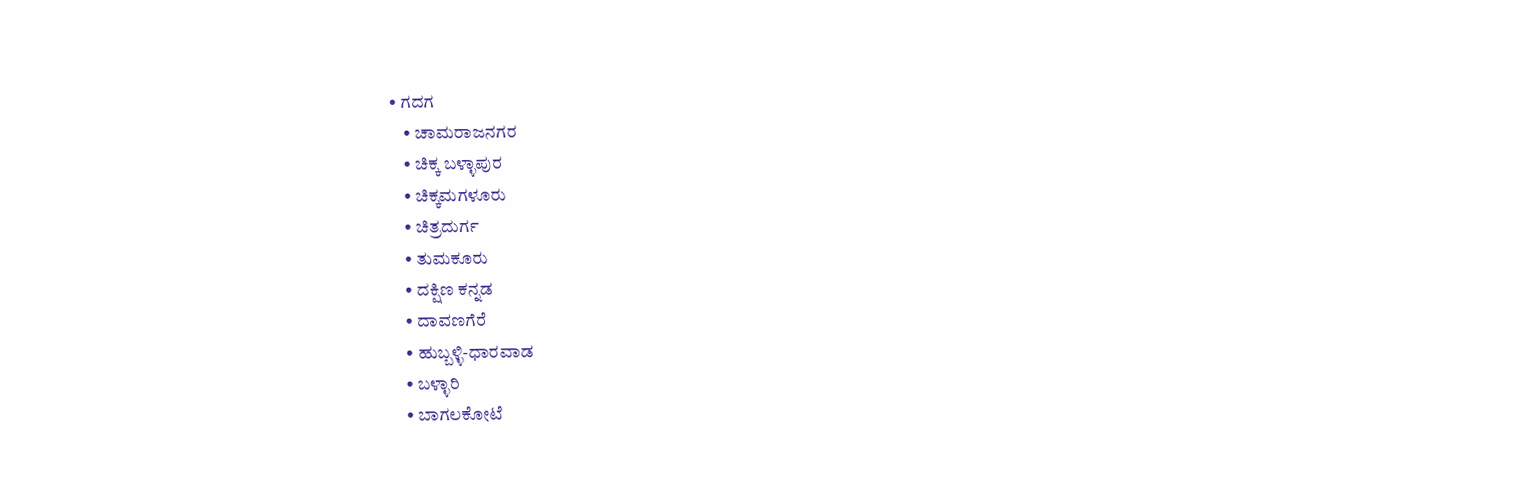• ಗದಗ
    • ಚಾಮರಾಜನಗರ
    • ಚಿಕ್ಕ ಬಳ್ಳಾಪುರ
    • ಚಿಕ್ಕಮಗಳೂರು
    • ಚಿತ್ರದುರ್ಗ
    • ತುಮಕೂರು
    • ದಕ್ಷಿಣ ಕನ್ನಡ
    • ದಾವಣಗೆರೆ
    • ಹುಬ್ಬಳ್ಳಿ-ಧಾರವಾಡ
    • ಬಳ್ಳಾರಿ
    • ಬಾಗಲಕೋಟೆ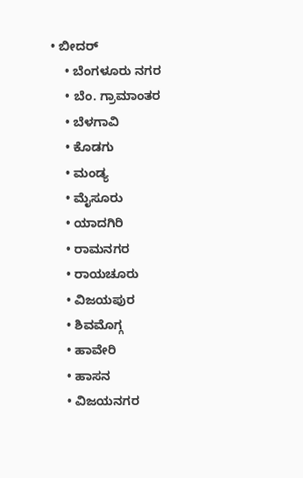• ಬೀದರ್
    • ಬೆಂಗಳೂರು ನಗರ
    • ಬೆಂ. ಗ್ರಾಮಾಂತರ
    • ಬೆಳಗಾವಿ
    • ಕೊಡಗು
    • ಮಂಡ್ಯ
    • ಮೈಸೂರು
    • ಯಾದಗಿರಿ
    • ರಾಮನಗರ
    • ರಾಯಚೂರು
    • ವಿಜಯಪುರ
    • ಶಿವಮೊಗ್ಗ
    • ಹಾವೇರಿ
    • ಹಾಸನ
    • ವಿಜಯನಗರ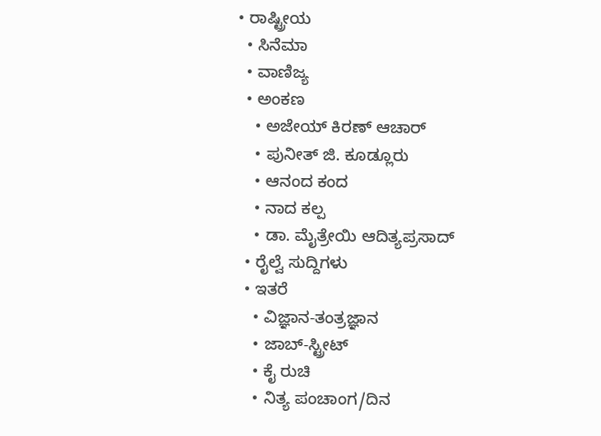• ರಾಷ್ಟ್ರೀಯ
  • ಸಿನೆಮಾ
  • ವಾಣಿಜ್ಯ
  • ಅಂಕಣ
    • ಅಜೇಯ್ ಕಿರಣ್ ಆಚಾರ್
    • ಪುನೀತ್ ಜಿ. ಕೂಡ್ಲೂರು
    • ಆನಂದ ಕಂದ
    • ನಾದ ಕಲ್ಪ
    • ಡಾ. ಮೈತ್ರೇಯಿ ಆದಿತ್ಯಪ್ರಸಾದ್
  • ರೈಲ್ವೆ ಸುದ್ದಿಗಳು
  • ಇತರೆ
    • ವಿಜ್ಞಾನ-ತಂತ್ರಜ್ಞಾನ
    • ಜಾಬ್-ಸ್ಟ್ರೀಟ್
    • ಕೈ ರುಚಿ
    • ನಿತ್ಯ ಪಂಚಾಂಗ/ದಿನ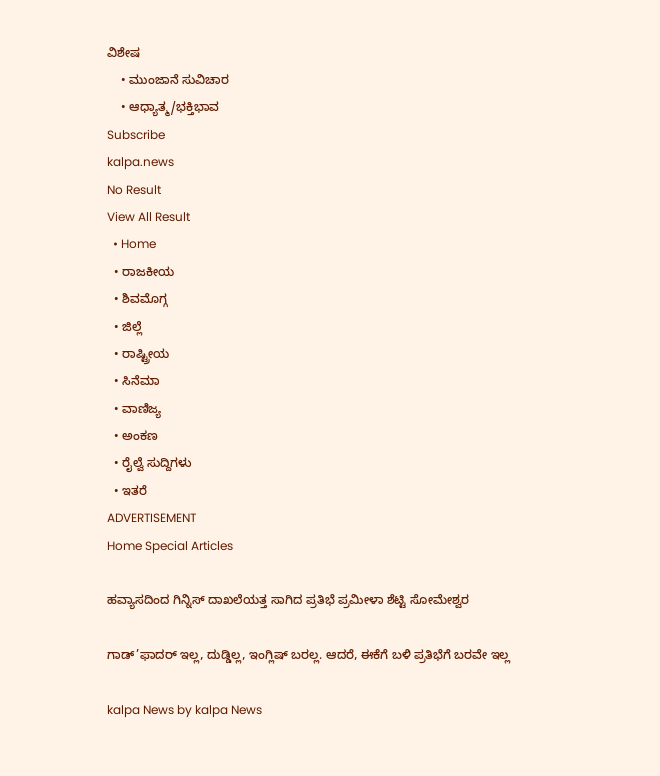ವಿಶೇಷ
    • ಮುಂಜಾನೆ ಸುವಿಚಾರ
    • ಆಧ್ಯಾತ್ಮ/ಭಕ್ತಿಭಾವ
Subscribe
kalpa.news
No Result
View All Result
  • Home
  • ರಾಜಕೀಯ
  • ಶಿವಮೊಗ್ಗ
  • ಜಿಲ್ಲೆ
  • ರಾಷ್ಟ್ರೀಯ
  • ಸಿನೆಮಾ
  • ವಾಣಿಜ್ಯ
  • ಅಂಕಣ
  • ರೈಲ್ವೆ ಸುದ್ದಿಗಳು
  • ಇತರೆ
ADVERTISEMENT
Home Special Articles

ಹವ್ಯಾಸದಿಂದ ಗಿನ್ನಿಸ್ ದಾಖಲೆಯತ್ತ ಸಾಗಿದ ಪ್ರತಿಭೆ ಪ್ರಮೀಳಾ ಶೆಟ್ಟಿ ಸೋಮೇಶ್ವರ

ಗಾಡ್’ಫಾದರ್ ಇಲ್ಲ, ದುಡ್ಡಿಲ್ಲ, ಇಂಗ್ಲಿಷ್ ಬರಲ್ಲ. ಆದರೆ, ಈಕೆಗೆ ಬಳಿ ಪ್ರತಿಭೆಗೆ ಬರವೇ ಇಲ್ಲ

kalpa News by kalpa News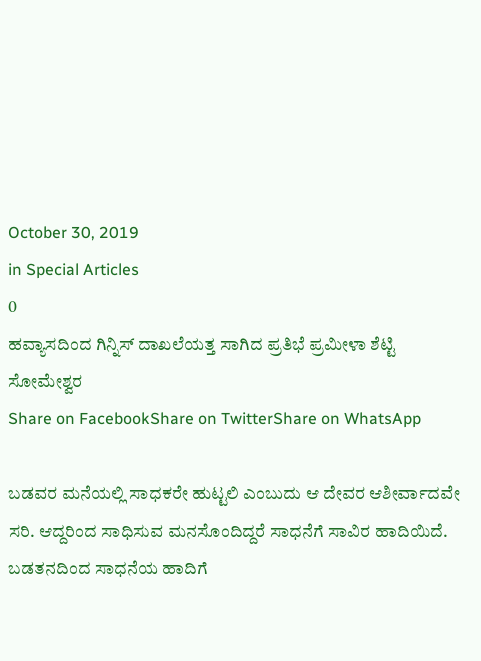October 30, 2019
in Special Articles
0
ಹವ್ಯಾಸದಿಂದ ಗಿನ್ನಿಸ್ ದಾಖಲೆಯತ್ತ ಸಾಗಿದ ಪ್ರತಿಭೆ ಪ್ರಮೀಳಾ ಶೆಟ್ಟಿ ಸೋಮೇಶ್ವರ
Share on FacebookShare on TwitterShare on WhatsApp

ಬಡವರ ಮನೆಯಲ್ಲಿ ಸಾಧಕರೇ ಹುಟ್ಟಲಿ ಎಂಬುದು ಆ ದೇವರ ಆಶೀರ್ವಾದವೇ ಸರಿ. ಆದ್ದರಿಂದ ಸಾಧಿಸುವ ಮನಸೊಂದಿದ್ದರೆ ಸಾಧನೆಗೆ ಸಾವಿರ ಹಾದಿಯಿದೆ. ಬಡತನದಿಂದ ಸಾಧನೆಯ ಹಾದಿಗೆ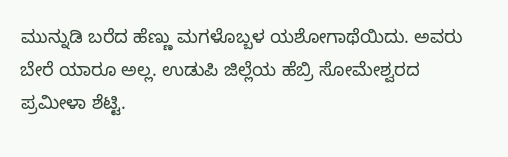ಮುನ್ನುಡಿ ಬರೆದ ಹೆಣ್ಣು ಮಗಳೊಬ್ಬಳ ಯಶೋಗಾಥೆಯಿದು. ಅವರು ಬೇರೆ ಯಾರೂ ಅಲ್ಲ. ಉಡುಪಿ ಜಿಲ್ಲೆಯ ಹೆಬ್ರಿ ಸೋಮೇಶ್ವರದ ಪ್ರಮೀಳಾ ಶೆಟ್ಟಿ.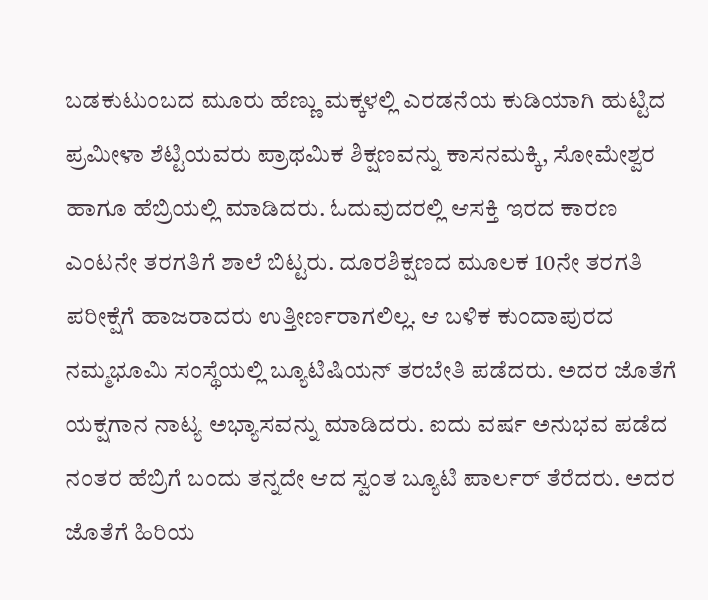ಬಡಕುಟುಂಬದ ಮೂರು ಹೆಣ್ಣು ಮಕ್ಕಳಲ್ಲಿ ಎರಡನೆಯ ಕುಡಿಯಾಗಿ ಹುಟ್ಟಿದ ಪ್ರಮೀಳಾ ಶೆಟ್ಟಿಯವರು ಪ್ರಾಥಮಿಕ ಶಿಕ್ಷಣವನ್ನು ಕಾಸನಮಕ್ಕಿ, ಸೋಮೇಶ್ವರ ಹಾಗೂ ಹೆಬ್ರಿಯಲ್ಲಿ ಮಾಡಿದರು. ಓದುವುದರಲ್ಲಿ ಆಸಕ್ತಿ ಇರದ ಕಾರಣ ಎಂಟನೇ ತರಗತಿಗೆ ಶಾಲೆ ಬಿಟ್ಟರು. ದೂರಶಿಕ್ಷಣದ ಮೂಲಕ 10ನೇ ತರಗತಿ ಪರೀಕ್ಷೆಗೆ ಹಾಜರಾದರು ಉತ್ತೀರ್ಣರಾಗಲಿಲ್ಲ. ಆ ಬಳಿಕ ಕುಂದಾಪುರದ ನಮ್ಮಭೂಮಿ ಸಂಸ್ಥೆಯಲ್ಲಿ ಬ್ಯೂಟಿಷಿಯನ್ ತರಬೇತಿ ಪಡೆದರು. ಅದರ ಜೊತೆಗೆ ಯಕ್ಷಗಾನ ನಾಟ್ಯ ಅಭ್ಯಾಸವನ್ನು ಮಾಡಿದರು. ಐದು ವರ್ಷ ಅನುಭವ ಪಡೆದ ನಂತರ ಹೆಬ್ರಿಗೆ ಬಂದು ತನ್ನದೇ ಆದ ಸ್ವಂತ ಬ್ಯೂಟಿ ಪಾರ್ಲರ್ ತೆರೆದರು. ಅದರ ಜೊತೆಗೆ ಹಿರಿಯ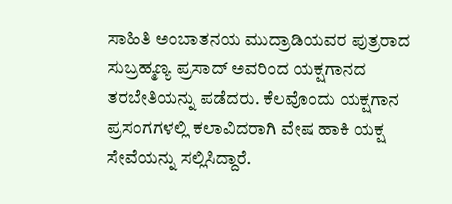ಸಾಹಿತಿ ಅಂಬಾತನಯ ಮುದ್ರಾಡಿಯವರ ಪುತ್ರರಾದ ಸುಬ್ರಹ್ಮಣ್ಯ ಪ್ರಸಾದ್ ಅವರಿಂದ ಯಕ್ಷಗಾನದ ತರಬೇತಿಯನ್ನು ಪಡೆದರು. ಕೆಲವೊಂದು ಯಕ್ಷಗಾನ ಪ್ರಸಂಗಗಳಲ್ಲಿ ಕಲಾವಿದರಾಗಿ ವೇಷ ಹಾಕಿ ಯಕ್ಷ ಸೇವೆಯನ್ನು ಸಲ್ಲಿಸಿದ್ದಾರೆ.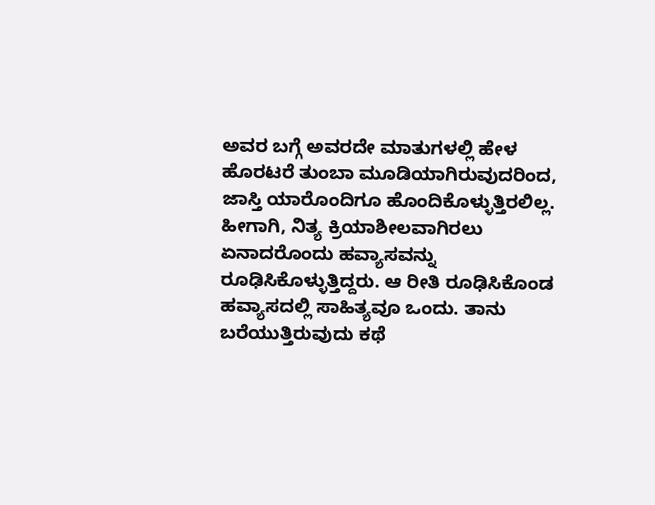ಅವರ ಬಗ್ಗೆ ಅವರದೇ ಮಾತುಗಳಲ್ಲಿ ಹೇಳ ಹೊರಟರೆ ತುಂಬಾ ಮೂಡಿಯಾಗಿರುವುದರಿಂದ, ಜಾಸ್ತಿ ಯಾರೊಂದಿಗೂ ಹೊಂದಿಕೊಳ್ಳುತ್ತಿರಲಿಲ್ಲ. ಹೀಗಾಗಿ, ನಿತ್ಯ ಕ್ರಿಯಾಶೀಲವಾಗಿರಲು ಏನಾದರೊಂದು ಹವ್ಯಾಸವನ್ನು ರೂಢಿಸಿಕೊಳ್ಳುತ್ತಿದ್ದರು. ಆ ರೀತಿ ರೂಢಿಸಿಕೊಂಡ ಹವ್ಯಾಸದಲ್ಲಿ ಸಾಹಿತ್ಯವೂ ಒಂದು. ತಾನು ಬರೆಯುತ್ತಿರುವುದು ಕಥೆ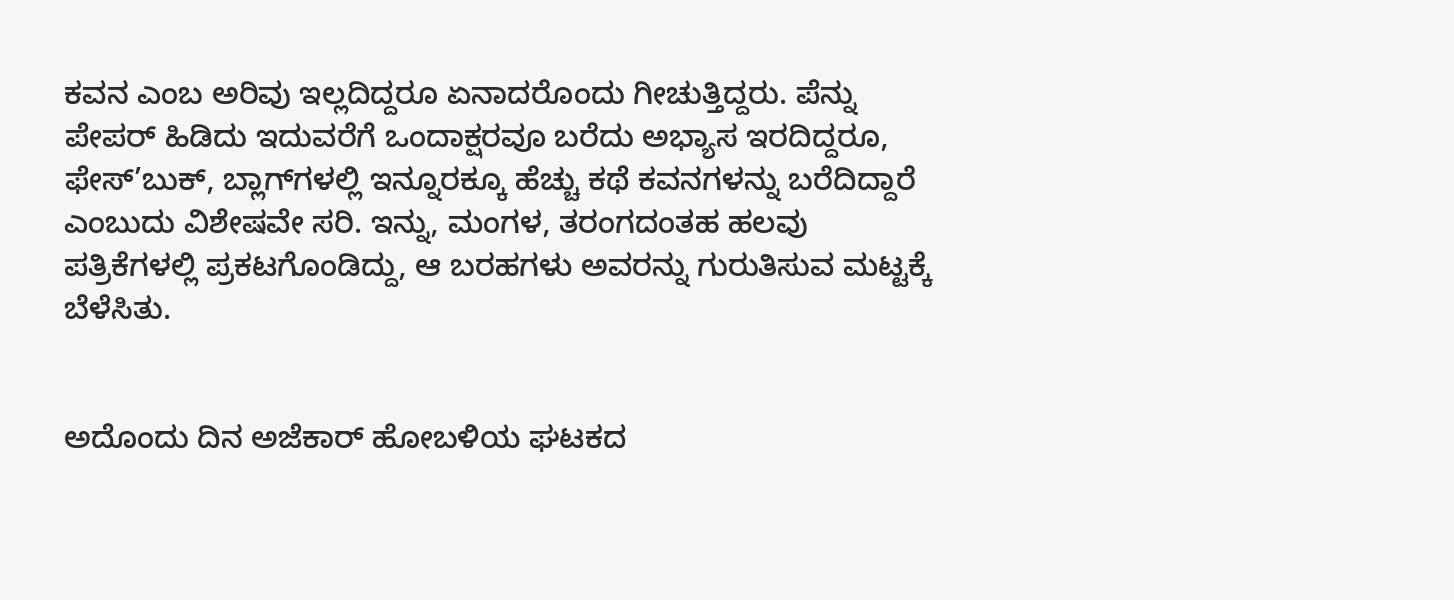ಕವನ ಎಂಬ ಅರಿವು ಇಲ್ಲದಿದ್ದರೂ ಏನಾದರೊಂದು ಗೀಚುತ್ತಿದ್ದರು. ಪೆನ್ನು ಪೇಪರ್ ಹಿಡಿದು ಇದುವರೆಗೆ ಒಂದಾಕ್ಷರವೂ ಬರೆದು ಅಭ್ಯಾಸ ಇರದಿದ್ದರೂ, ಫೇಸ್’ಬುಕ್, ಬ್ಲಾಗ್‌ಗಳಲ್ಲಿ ಇನ್ನೂರಕ್ಕೂ ಹೆಚ್ಚು ಕಥೆ ಕವನಗಳನ್ನು ಬರೆದಿದ್ದಾರೆ ಎಂಬುದು ವಿಶೇಷವೇ ಸರಿ. ಇನ್ನು, ಮಂಗಳ, ತರಂಗದಂತಹ ಹಲವು ಪತ್ರಿಕೆಗಳಲ್ಲಿ ಪ್ರಕಟಗೊಂಡಿದ್ದು, ಆ ಬರಹಗಳು ಅವರನ್ನು ಗುರುತಿಸುವ ಮಟ್ಟಕ್ಕೆ ಬೆಳೆಸಿತು.


ಅದೊಂದು ದಿನ ಅಜೆಕಾರ್ ಹೋಬಳಿಯ ಘಟಕದ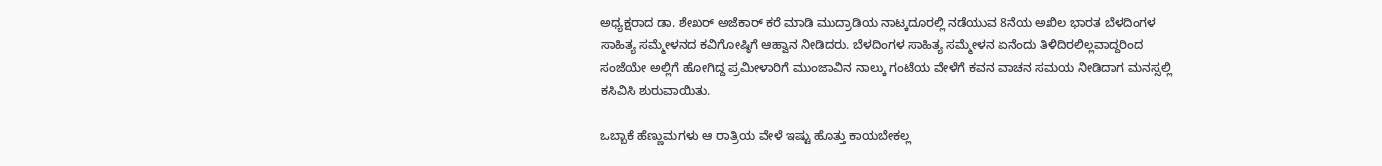ಅಧ್ಯಕ್ಷರಾದ ಡಾ. ಶೇಖರ್ ಅಜೆಕಾರ್ ಕರೆ ಮಾಡಿ ಮುದ್ರಾಡಿಯ ನಾಟ್ಕದೂರಲ್ಲಿ ನಡೆಯುವ 8ನೆಯ ಅಖಿಲ ಭಾರತ ಬೆಳದಿಂಗಳ ಸಾಹಿತ್ಯ ಸಮ್ಮೇಳನದ ಕವಿಗೋಷ್ಠಿಗೆ ಆಹ್ವಾನ ನೀಡಿದರು. ಬೆಳದಿಂಗಳ ಸಾಹಿತ್ಯ ಸಮ್ಮೇಳನ ಏನೆಂದು ತಿಳಿದಿರಲಿಲ್ಲವಾದ್ದರಿಂದ ಸಂಜೆಯೇ ಅಲ್ಲಿಗೆ ಹೋಗಿದ್ದ ಪ್ರಮೀಳಾರಿಗೆ ಮುಂಜಾವಿನ ನಾಲ್ಕು ಗಂಟೆಯ ವೇಳೆಗೆ ಕವನ ವಾಚನ ಸಮಯ ನೀಡಿದಾಗ ಮನಸ್ಸಲ್ಲಿ ಕಸಿವಿಸಿ ಶುರುವಾಯಿತು.

ಒಬ್ಬಾಕೆ ಹೆಣ್ಣುಮಗಳು ಆ ರಾತ್ರಿಯ ವೇಳೆ ಇಷ್ಟು ಹೊತ್ತು ಕಾಯಬೇಕಲ್ಲ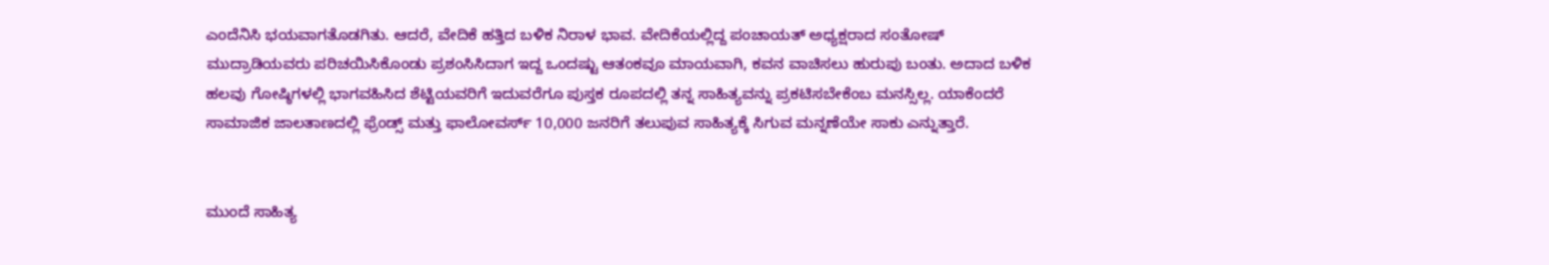ಎಂದೆನಿಸಿ ಭಯವಾಗತೊಡಗಿತು. ಆದರೆ, ವೇದಿಕೆ ಹತ್ತಿದ ಬಳಿಕ ನಿರಾಳ ಭಾವ. ವೇದಿಕೆಯಲ್ಲಿದ್ದ ಪಂಚಾಯತ್ ಅಧ್ಯಕ್ಷರಾದ ಸಂತೋಷ್ ಮುದ್ರಾಡಿಯವರು ಪರಿಚಯಿಸಿಕೊಂಡು ಪ್ರಶಂಸಿಸಿದಾಗ ಇದ್ದ ಒಂದಷ್ಟು ಆತಂಕವೂ ಮಾಯವಾಗಿ, ಕವನ ವಾಚಿಸಲು ಹುರುಪು ಬಂತು. ಅದಾದ ಬಳಿಕ ಹಲವು ಗೋಷ್ಠಿಗಳಲ್ಲಿ ಭಾಗವಹಿಸಿದ ಶೆಟ್ಟಿಯವರಿಗೆ ಇದುವರೆಗೂ ಪುಸ್ತಕ ರೂಪದಲ್ಲಿ ತನ್ನ ಸಾಹಿತ್ಯವನ್ನು ಪ್ರಕಟಿಸಬೇಕೆಂಬ ಮನಸ್ಸಿಲ್ಲ. ಯಾಕೆಂದರೆ ಸಾಮಾಜಿಕ ಜಾಲತಾಣದಲ್ಲಿ ಫ್ರೆಂಡ್ಸ್‌ ಮತ್ತು ಫಾಲೋವರ್ಸ್ 10,000 ಜನರಿಗೆ ತಲುಪುವ ಸಾಹಿತ್ಯಕ್ಕೆ ಸಿಗುವ ಮನ್ನಣೆಯೇ ಸಾಕು ಎನ್ನುತ್ತಾರೆ.


ಮುಂದೆ ಸಾಹಿತ್ಯ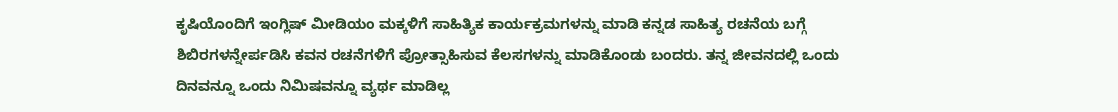ಕೃಷಿಯೊಂದಿಗೆ ಇಂಗ್ಲಿಷ್ ಮೀಡಿಯಂ ಮಕ್ಕಳಿಗೆ ಸಾಹಿತ್ಯಿಕ ಕಾರ್ಯಕ್ರಮಗಳನ್ನು ಮಾಡಿ ಕನ್ನಡ ಸಾಹಿತ್ಯ ರಚನೆಯ ಬಗ್ಗೆ ಶಿಬಿರಗಳನ್ನೇರ್ಪಡಿಸಿ ಕವನ ರಚನೆಗಳಿಗೆ ಪ್ರೋತ್ಸಾಹಿಸುವ ಕೆಲಸಗಳನ್ನು ಮಾಡಿಕೊಂಡು ಬಂದರು. ತನ್ನ ಜೀವನದಲ್ಲಿ ಒಂದು ದಿನವನ್ನೂ ಒಂದು ನಿಮಿಷವನ್ನೂ ವ್ಯರ್ಥ ಮಾಡಿಲ್ಲ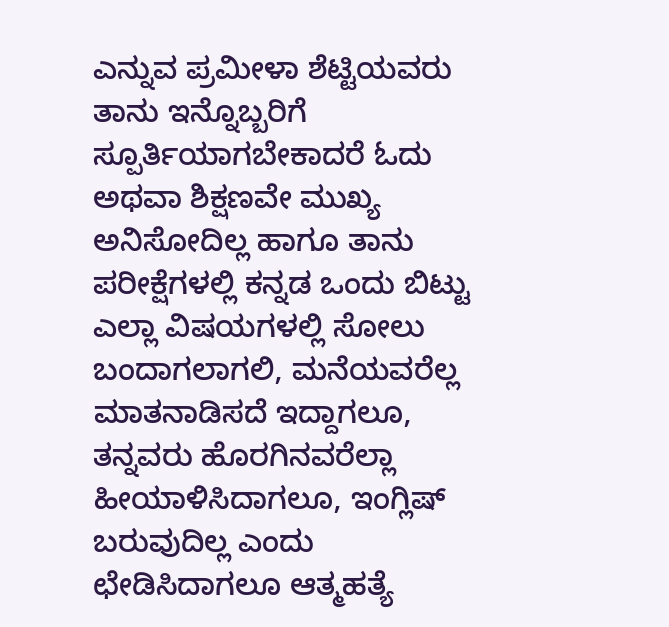ಎನ್ನುವ ಪ್ರಮೀಳಾ ಶೆಟ್ಟಿಯವರು ತಾನು ಇನ್ನೊಬ್ಬರಿಗೆ ಸ್ಪೂರ್ತಿಯಾಗಬೇಕಾದರೆ ಓದು ಅಥವಾ ಶಿಕ್ಷಣವೇ ಮುಖ್ಯ ಅನಿಸೋದಿಲ್ಲ ಹಾಗೂ ತಾನು ಪರೀಕ್ಷೆಗಳಲ್ಲಿ ಕನ್ನಡ ಒಂದು ಬಿಟ್ಟು ಎಲ್ಲಾ ವಿಷಯಗಳಲ್ಲಿ ಸೋಲು ಬಂದಾಗಲಾಗಲಿ, ಮನೆಯವರೆಲ್ಲ ಮಾತನಾಡಿಸದೆ ಇದ್ದಾಗಲೂ, ತನ್ನವರು ಹೊರಗಿನವರೆಲ್ಲಾ ಹೀಯಾಳಿಸಿದಾಗಲೂ, ಇಂಗ್ಲಿಷ್ ಬರುವುದಿಲ್ಲ ಎಂದು ಛೇಡಿಸಿದಾಗಲೂ ಆತ್ಮಹತ್ಯೆ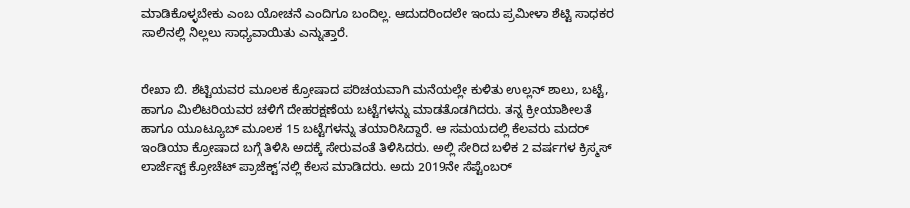ಮಾಡಿಕೊಳ್ಳಬೇಕು ಎಂಬ ಯೋಚನೆ ಎಂದಿಗೂ ಬಂದಿಲ್ಲ. ಆದುದರಿಂದಲೇ ಇಂದು ಪ್ರಮೀಳಾ ಶೆಟ್ಟಿ ಸಾಧಕರ ಸಾಲಿನಲ್ಲಿ ನಿಲ್ಲಲು ಸಾಧ್ಯವಾಯಿತು ಎನ್ನುತ್ತಾರೆ.


ರೇಖಾ ಬಿ. ಶೆಟ್ಟಿಯವರ ಮೂಲಕ ಕ್ರೋಷಾದ ಪರಿಚಯವಾಗಿ ಮನೆಯಲ್ಲೇ ಕುಳಿತು ಉಲ್ಲನ್ ಶಾಲು, ಬಟ್ಟೆ, ಹಾಗೂ ಮಿಲಿಟರಿಯವರ ಚಳಿಗೆ ದೇಹರಕ್ಷಣೆಯ ಬಟ್ಟೆಗಳನ್ನು ಮಾಡತೊಡಗಿದರು. ತನ್ನ ಕ್ರೀಯಾಶೀಲತೆ ಹಾಗೂ ಯೂಟ್ಯೂಬ್ ಮೂಲಕ 15 ಬಟ್ಟೆಗಳನ್ನು ತಯಾರಿಸಿದ್ದಾರೆ. ಆ ಸಮಯದಲ್ಲಿ ಕೆಲವರು ಮದರ್ ಇಂಡಿಯಾ ಕ್ರೋಷಾದ ಬಗ್ಗೆ ತಿಳಿಸಿ ಅದಕ್ಕೆ ಸೇರುವಂತೆ ತಿಳಿಸಿದರು. ಅಲ್ಲಿ ಸೇರಿದ ಬಳಿಕ 2 ವರ್ಷಗಳ ಕ್ರಿಸ್ಮಸ್ ಲಾರ್ಜೆಸ್ಟ್‌ ಕ್ರೋಚೆಟ್ ಪ್ರಾಜೆಕ್ಟ್‌’ನಲ್ಲಿ ಕೆಲಸ ಮಾಡಿದರು. ಅದು 2019ನೇ ಸೆಪ್ಟೆಂಬರ್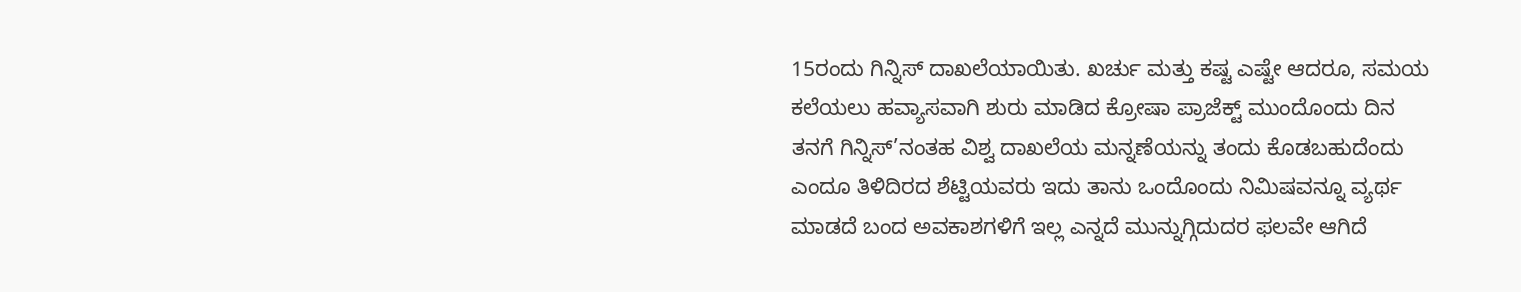15ರಂದು ಗಿನ್ನಿಸ್ ದಾಖಲೆಯಾಯಿತು. ಖರ್ಚು ಮತ್ತು ಕಷ್ಟ ಎಷ್ಟೇ ಆದರೂ, ಸಮಯ ಕಲೆಯಲು ಹವ್ಯಾಸವಾಗಿ ಶುರು ಮಾಡಿದ ಕ್ರೋಷಾ ಪ್ರಾಜೆಕ್ಟ್‌ ಮುಂದೊಂದು ದಿನ ತನಗೆ ಗಿನ್ನಿಸ್’ನಂತಹ ವಿಶ್ವ ದಾಖಲೆಯ ಮನ್ನಣೆಯನ್ನು ತಂದು ಕೊಡಬಹುದೆಂದು ಎಂದೂ ತಿಳಿದಿರದ ಶೆಟ್ಟಿಯವರು ಇದು ತಾನು ಒಂದೊಂದು ನಿಮಿಷವನ್ನೂ ವ್ಯರ್ಥ ಮಾಡದೆ ಬಂದ ಅವಕಾಶಗಳಿಗೆ ಇಲ್ಲ ಎನ್ನದೆ ಮುನ್ನುಗ್ಗಿದುದರ ಫಲವೇ ಆಗಿದೆ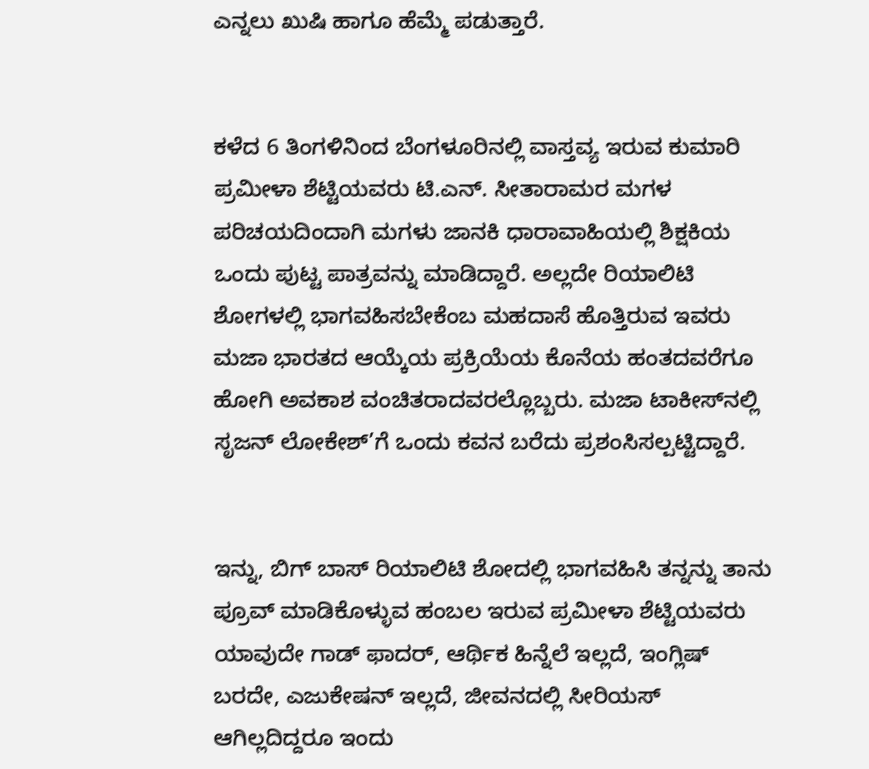ಎನ್ನಲು ಖುಷಿ ಹಾಗೂ ಹೆಮ್ಮೆ ಪಡುತ್ತಾರೆ.


ಕಳೆದ 6 ತಿಂಗಳಿನಿಂದ ಬೆಂಗಳೂರಿನಲ್ಲಿ ವಾಸ್ತವ್ಯ ಇರುವ ಕುಮಾರಿ ಪ್ರಮೀಳಾ ಶೆಟ್ಟಿಯವರು ಟಿ.ಎನ್. ಸೀತಾರಾಮರ ಮಗಳ ಪರಿಚಯದಿಂದಾಗಿ ಮಗಳು ಜಾನಕಿ ಧಾರಾವಾಹಿಯಲ್ಲಿ ಶಿಕ್ಷಕಿಯ ಒಂದು ಪುಟ್ಟ ಪಾತ್ರವನ್ನು ಮಾಡಿದ್ದಾರೆ. ಅಲ್ಲದೇ ರಿಯಾಲಿಟಿ ಶೋಗಳಲ್ಲಿ ಭಾಗವಹಿಸಬೇಕೆಂಬ ಮಹದಾಸೆ ಹೊತ್ತಿರುವ ಇವರು ಮಜಾ ಭಾರತದ ಆಯ್ಕೆಯ ಪ್ರಕ್ರಿಯೆಯ ಕೊನೆಯ ಹಂತದವರೆಗೂ ಹೋಗಿ ಅವಕಾಶ ವಂಚಿತರಾದವರಲ್ಲೊಬ್ಬರು. ಮಜಾ ಟಾಕೀಸ್‌ನಲ್ಲಿ ಸೃಜನ್ ಲೋಕೇಶ್’ಗೆ ಒಂದು ಕವನ ಬರೆದು ಪ್ರಶಂಸಿಸಲ್ಪಟ್ಟಿದ್ದಾರೆ.


ಇನ್ನು, ಬಿಗ್ ಬಾಸ್ ರಿಯಾಲಿಟಿ ಶೋದಲ್ಲಿ ಭಾಗವಹಿಸಿ ತನ್ನನ್ನು ತಾನು ಪ್ರೂವ್ ಮಾಡಿಕೊಳ್ಳುವ ಹಂಬಲ ಇರುವ ಪ್ರಮೀಳಾ ಶೆಟ್ಟಿಯವರು ಯಾವುದೇ ಗಾಡ್ ಫಾದರ್, ಆರ್ಥಿಕ ಹಿನ್ನೆಲೆ ಇಲ್ಲದೆ, ಇಂಗ್ಲಿಷ್ ಬರದೇ, ಎಜುಕೇಷನ್ ಇಲ್ಲದೆ, ಜೀವನದಲ್ಲಿ ಸೀರಿಯಸ್ ಆಗಿಲ್ಲದಿದ್ದರೂ ಇಂದು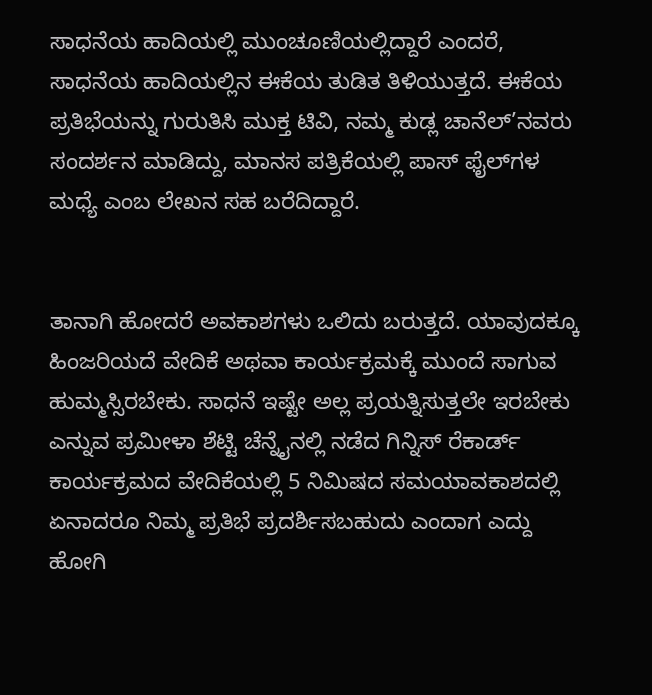ಸಾಧನೆಯ ಹಾದಿಯಲ್ಲಿ ಮುಂಚೂಣಿಯಲ್ಲಿದ್ದಾರೆ ಎಂದರೆ, ಸಾಧನೆಯ ಹಾದಿಯಲ್ಲಿನ ಈಕೆಯ ತುಡಿತ ತಿಳಿಯುತ್ತದೆ. ಈಕೆಯ ಪ್ರತಿಭೆಯನ್ನು ಗುರುತಿಸಿ ಮುಕ್ತ ಟಿವಿ, ನಮ್ಮ ಕುಡ್ಲ ಚಾನೆಲ್’ನವರು ಸಂದರ್ಶನ ಮಾಡಿದ್ದು, ಮಾನಸ ಪತ್ರಿಕೆಯಲ್ಲಿ ಪಾಸ್ ಫೈಲ್‌ಗಳ ಮಧ್ಯೆ ಎಂಬ ಲೇಖನ ಸಹ ಬರೆದಿದ್ದಾರೆ.


ತಾನಾಗಿ ಹೋದರೆ ಅವಕಾಶಗಳು ಒಲಿದು ಬರುತ್ತದೆ. ಯಾವುದಕ್ಕೂ ಹಿಂಜರಿಯದೆ ವೇದಿಕೆ ಅಥವಾ ಕಾರ್ಯಕ್ರಮಕ್ಕೆ ಮುಂದೆ ಸಾಗುವ ಹುಮ್ಮಸ್ಸಿರಬೇಕು. ಸಾಧನೆ ಇಷ್ಟೇ ಅಲ್ಲ ಪ್ರಯತ್ನಿಸುತ್ತಲೇ ಇರಬೇಕು ಎನ್ನುವ ಪ್ರಮೀಳಾ ಶೆಟ್ಟಿ ಚೆನ್ನೈನಲ್ಲಿ ನಡೆದ ಗಿನ್ನಿಸ್ ರೆಕಾರ್ಡ್ ಕಾರ್ಯಕ್ರಮದ ವೇದಿಕೆಯಲ್ಲಿ 5 ನಿಮಿಷದ ಸಮಯಾವಕಾಶದಲ್ಲಿ ಏನಾದರೂ ನಿಮ್ಮ ಪ್ರತಿಭೆ ಪ್ರದರ್ಶಿಸಬಹುದು ಎಂದಾಗ ಎದ್ದು ಹೋಗಿ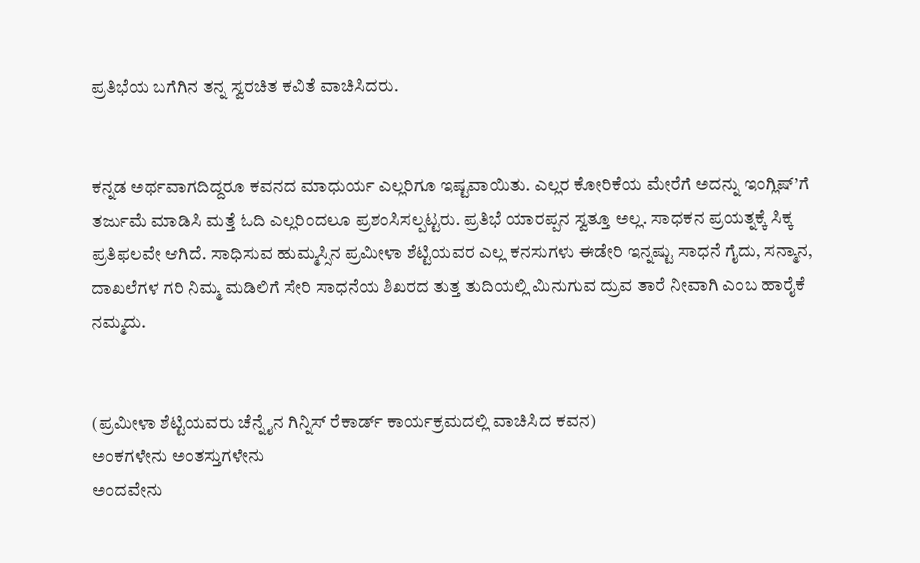ಪ್ರತಿಭೆಯ ಬಗೆಗಿನ ತನ್ನ ಸ್ವರಚಿತ ಕವಿತೆ ವಾಚಿಸಿದರು.


ಕನ್ನಡ ಅರ್ಥವಾಗದಿದ್ದರೂ ಕವನದ ಮಾಧುರ್ಯ ಎಲ್ಲರಿಗೂ ಇಷ್ಟವಾಯಿತು. ಎಲ್ಲರ ಕೋರಿಕೆಯ ಮೇರೆಗೆ ಅದನ್ನು ಇಂಗ್ಲಿಷ್’ಗೆ ತರ್ಜುಮೆ ಮಾಡಿಸಿ ಮತ್ತೆ ಓದಿ ಎಲ್ಲರಿಂದಲೂ ಪ್ರಶಂಸಿಸಲ್ಪಟ್ಟರು. ಪ್ರತಿಭೆ ಯಾರಪ್ಪನ ಸ್ವತ್ತೂ ಅಲ್ಲ. ಸಾಧಕನ ಪ್ರಯತ್ನಕ್ಕೆ ಸಿಕ್ಕ ಪ್ರತಿಫಲವೇ ಆಗಿದೆ. ಸಾಧಿಸುವ ಹುಮ್ಮಸ್ಸಿನ ಪ್ರಮೀಳಾ ಶೆಟ್ಟಿಯವರ ಎಲ್ಲ ಕನಸುಗಳು ಈಡೇರಿ ಇನ್ನಷ್ಟು ಸಾಧನೆ ಗೈದು, ಸನ್ಮಾನ, ದಾಖಲೆಗಳ ಗರಿ ನಿಮ್ಮ ಮಡಿಲಿಗೆ ಸೇರಿ ಸಾಧನೆಯ ಶಿಖರದ ತುತ್ತ ತುದಿಯಲ್ಲಿ ಮಿನುಗುವ ದ್ರುವ ತಾರೆ ನೀವಾಗಿ ಎಂಬ ಹಾರೈಕೆ ನಮ್ಮದು.


(ಪ್ರಮೀಳಾ ಶೆಟ್ಟಿಯವರು ಚೆನ್ನೈನ ಗಿನ್ನಿಸ್ ರೆಕಾರ್ಡ್ ಕಾರ್ಯಕ್ರಮದಲ್ಲಿ ವಾಚಿಸಿದ ಕವನ)
ಅಂಕಗಳೇನು ಅಂತಸ್ತುಗಳೇನು
ಅಂದವೇನು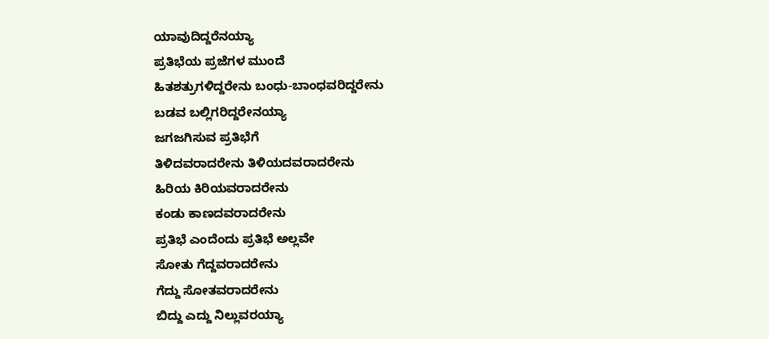ಯಾವುದಿದ್ದರೆನಯ್ಯಾ
ಪ್ರತಿಭೆಯ ಪ್ರಜೆಗಳ ಮುಂದೆ
ಹಿತಶತ್ರುಗಳಿದ್ದರೇನು ಬಂಧು-ಬಾಂಧವರಿದ್ದರೇನು
ಬಡವ ಬಲ್ಲಿಗರಿದ್ದರೇನಯ್ಯಾ
ಜಗಜಗಿಸುವ ಪ್ರತಿಭೆಗೆ
ತಿಳಿದವರಾದರೇನು ತಿಳಿಯದವರಾದರೇನು
ಹಿರಿಯ ಕಿರಿಯವರಾದರೇನು
ಕಂಡು ಕಾಣದವರಾದರೇನು
ಪ್ರತಿಭೆ ಎಂದೆಂದು ಪ್ರತಿಭೆ ಅಲ್ಲವೇ
ಸೋತು ಗೆದ್ದವರಾದರೇನು
ಗೆದ್ದು ಸೋತವರಾದರೇನು
ಬಿದ್ದು ಎದ್ದು ನಿಲ್ಲುವರಯ್ಯಾ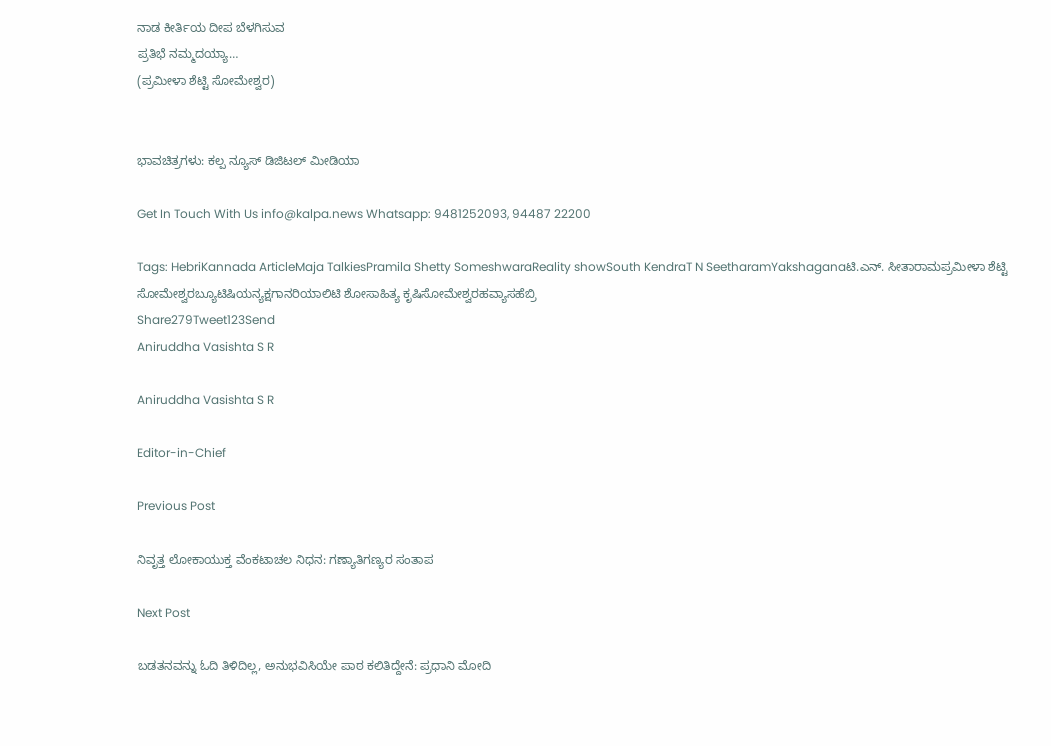ನಾಡ ಕೀರ್ತಿಯ ದೀಪ ಬೆಳಗಿಸುವ
ಪ್ರತಿಭೆ ನಮ್ಮದಯ್ಯಾ…
(ಪ್ರಮೀಳಾ ಶೆಟ್ಟಿ ಸೋಮೇಶ್ವರ)


ಭಾವಚಿತ್ರಗಳು: ಕಲ್ಪ ನ್ಯೂಸ್ ಡಿಜಿಟಲ್ ಮೀಡಿಯಾ

Get In Touch With Us info@kalpa.news Whatsapp: 9481252093, 94487 22200

Tags: HebriKannada ArticleMaja TalkiesPramila Shetty SomeshwaraReality showSouth KendraT N SeetharamYakshaganaಟಿ.ಎನ್. ಸೀತಾರಾಮಪ್ರಮೀಳಾ ಶೆಟ್ಟಿ ಸೋಮೇಶ್ವರಬ್ಯೂಟಿಷಿಯನ್ಯಕ್ಷಗಾನರಿಯಾಲಿಟಿ ಶೋಸಾಹಿತ್ಯ ಕೃಷಿಸೋಮೇಶ್ವರಹವ್ಯಾಸಹೆಬ್ರಿ
Share279Tweet123Send
Aniruddha Vasishta S R

Aniruddha Vasishta S R

Editor-in-Chief

Previous Post

ನಿವೃತ್ತ ಲೋಕಾಯುಕ್ತ ವೆಂಕಟಾಚಲ ನಿಧನ: ಗಣ್ಯಾತಿಗಣ್ಯರ ಸಂತಾಪ

Next Post

ಬಡತನವನ್ನು ಓದಿ ತಿಳಿದಿಲ್ಲ, ಅನುಭವಿಸಿಯೇ ಪಾಠ ಕಲಿತಿದ್ದೇನೆ: ಪ್ರಧಾನಿ ಮೋದಿ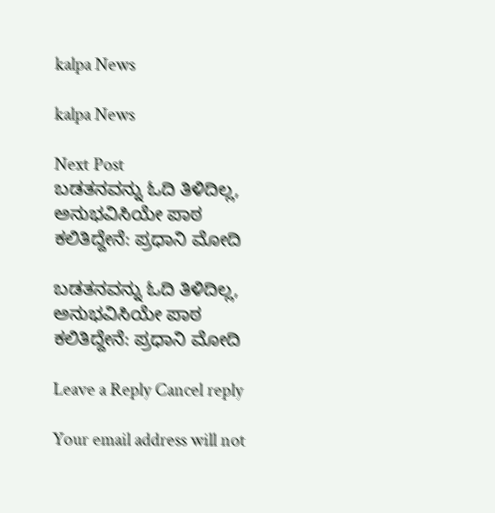kalpa News

kalpa News

Next Post
ಬಡತನವನ್ನು ಓದಿ ತಿಳಿದಿಲ್ಲ, ಅನುಭವಿಸಿಯೇ ಪಾಠ ಕಲಿತಿದ್ದೇನೆ: ಪ್ರಧಾನಿ ಮೋದಿ

ಬಡತನವನ್ನು ಓದಿ ತಿಳಿದಿಲ್ಲ, ಅನುಭವಿಸಿಯೇ ಪಾಠ ಕಲಿತಿದ್ದೇನೆ: ಪ್ರಧಾನಿ ಮೋದಿ

Leave a Reply Cancel reply

Your email address will not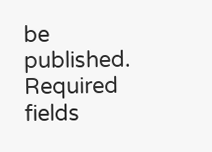be published. Required fields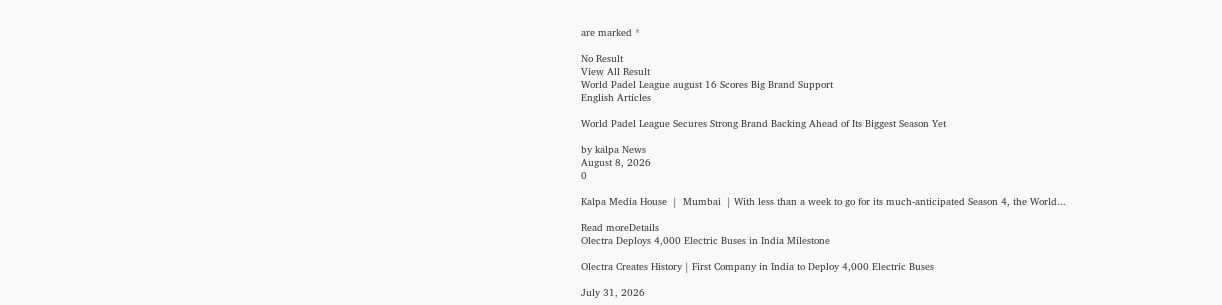are marked *

No Result
View All Result
World Padel League august 16 Scores Big Brand Support
English Articles

World Padel League Secures Strong Brand Backing Ahead of Its Biggest Season Yet

by kalpa News
August 8, 2026
0

Kalpa Media House  |  Mumbai  | With less than a week to go for its much-anticipated Season 4, the World...

Read moreDetails
Olectra Deploys 4,000 Electric Buses in India Milestone

Olectra Creates History | First Company in India to Deploy 4,000 Electric Buses

July 31, 2026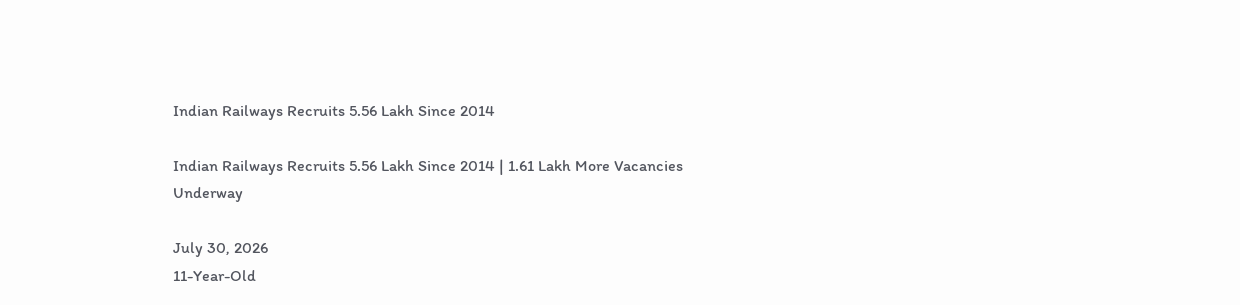Indian Railways Recruits 5.56 Lakh Since 2014

Indian Railways Recruits 5.56 Lakh Since 2014 | 1.61 Lakh More Vacancies Underway

July 30, 2026
11-Year-Old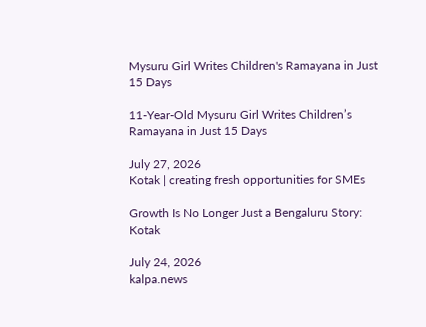Mysuru Girl Writes Children's Ramayana in Just 15 Days

11-Year-Old Mysuru Girl Writes Children’s Ramayana in Just 15 Days

July 27, 2026
Kotak | creating fresh opportunities for SMEs

Growth Is No Longer Just a Bengaluru Story: Kotak

July 24, 2026
kalpa.news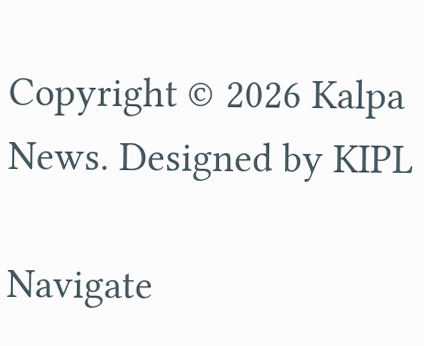Copyright © 2026 Kalpa News. Designed by KIPL

Navigate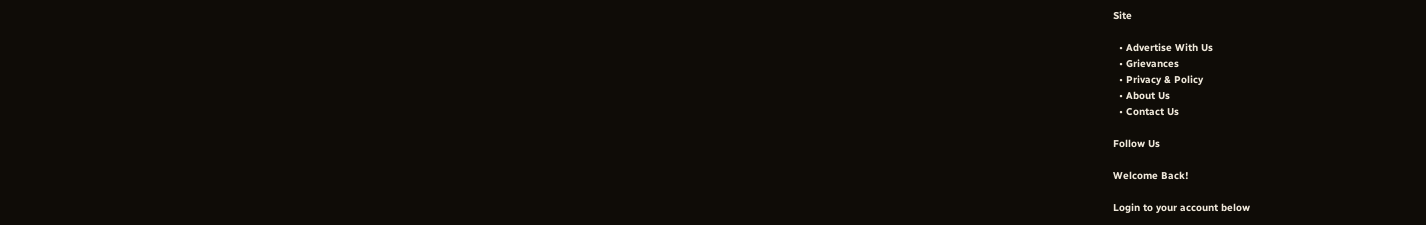Site

  • Advertise With Us
  • Grievances
  • Privacy & Policy
  • About Us
  • Contact Us

Follow Us

Welcome Back!

Login to your account below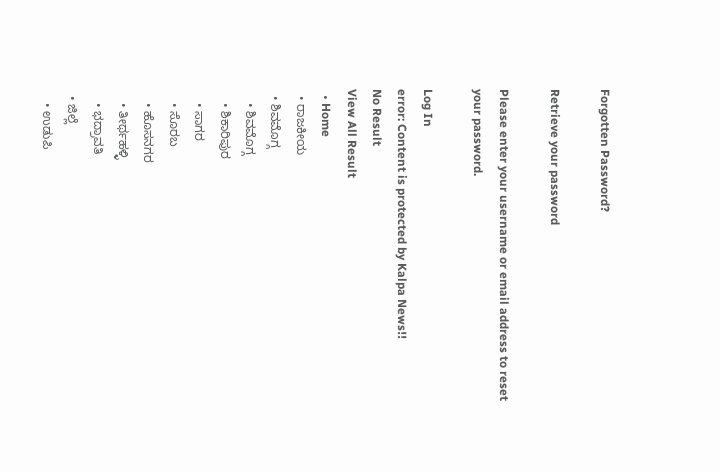Forgotten Password?

Retrieve your password

Please enter your username or email address to reset your password.

Log In
error: Content is protected by Kalpa News!!
No Result
View All Result
  • Home
  • ರಾಜಕೀಯ
  • ಶಿವಮೊಗ್ಗ
    • ಶಿವಮೊಗ್ಗ
    • ಶಿಕಾರಿಪುರ
    • ಸಾಗರ
    • ಸೊರಬ
    • ಹೊಸನಗರ
    • ತೀರ್ಥಹಳ್ಳಿ
    • ಭದ್ರಾವತಿ
  • ಜಿಲ್ಲೆ
    • ಉಡುಪಿ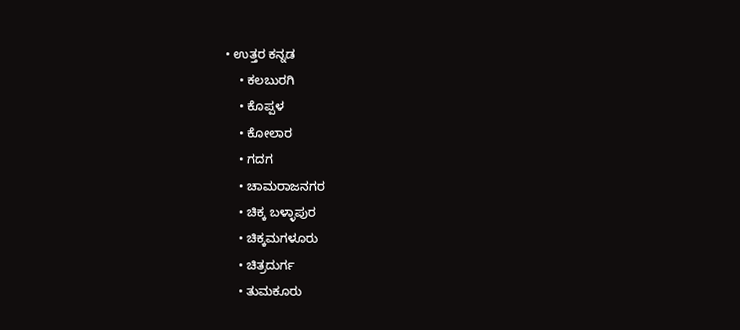• ಉತ್ತರ ಕನ್ನಡ
    • ಕಲಬುರಗಿ
    • ಕೊಪ್ಪಳ
    • ಕೋಲಾರ
    • ಗದಗ
    • ಚಾಮರಾಜನಗರ
    • ಚಿಕ್ಕ ಬಳ್ಳಾಪುರ
    • ಚಿಕ್ಕಮಗಳೂರು
    • ಚಿತ್ರದುರ್ಗ
    • ತುಮಕೂರು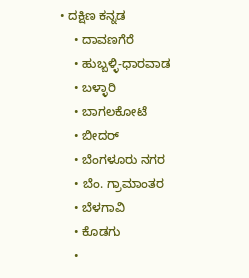• ದಕ್ಷಿಣ ಕನ್ನಡ
    • ದಾವಣಗೆರೆ
    • ಹುಬ್ಬಳ್ಳಿ-ಧಾರವಾಡ
    • ಬಳ್ಳಾರಿ
    • ಬಾಗಲಕೋಟೆ
    • ಬೀದರ್
    • ಬೆಂಗಳೂರು ನಗರ
    • ಬೆಂ. ಗ್ರಾಮಾಂತರ
    • ಬೆಳಗಾವಿ
    • ಕೊಡಗು
    •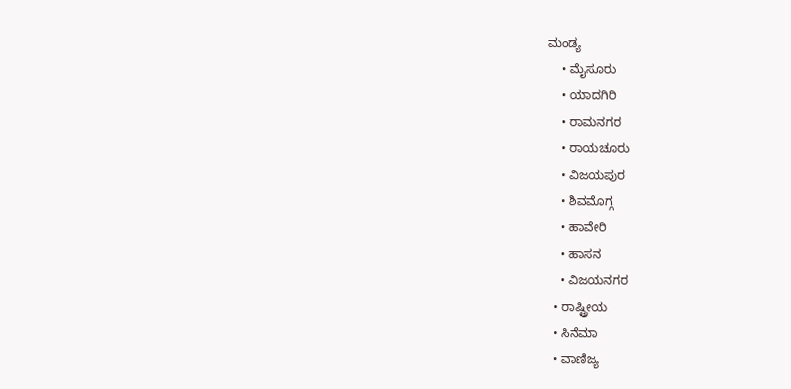ಮಂಡ್ಯ
    • ಮೈಸೂರು
    • ಯಾದಗಿರಿ
    • ರಾಮನಗರ
    • ರಾಯಚೂರು
    • ವಿಜಯಪುರ
    • ಶಿವಮೊಗ್ಗ
    • ಹಾವೇರಿ
    • ಹಾಸನ
    • ವಿಜಯನಗರ
  • ರಾಷ್ಟ್ರೀಯ
  • ಸಿನೆಮಾ
  • ವಾಣಿಜ್ಯ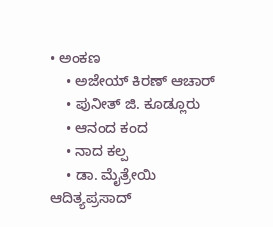• ಅಂಕಣ
    • ಅಜೇಯ್ ಕಿರಣ್ ಆಚಾರ್
    • ಪುನೀತ್ ಜಿ. ಕೂಡ್ಲೂರು
    • ಆನಂದ ಕಂದ
    • ನಾದ ಕಲ್ಪ
    • ಡಾ. ಮೈತ್ರೇಯಿ ಆದಿತ್ಯಪ್ರಸಾದ್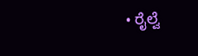• ರೈಲ್ವೆ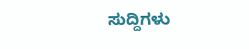ಸುದ್ದಿಗಳು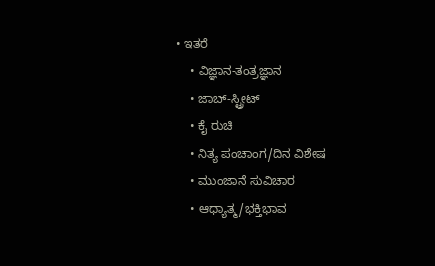• ಇತರೆ
    • ವಿಜ್ಞಾನ-ತಂತ್ರಜ್ಞಾನ
    • ಜಾಬ್-ಸ್ಟ್ರೀಟ್
    • ಕೈ ರುಚಿ
    • ನಿತ್ಯ ಪಂಚಾಂಗ/ದಿನ ವಿಶೇಷ
    • ಮುಂಜಾನೆ ಸುವಿಚಾರ
    • ಆಧ್ಯಾತ್ಮ/ಭಕ್ತಿಭಾವ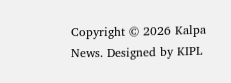Copyright © 2026 Kalpa News. Designed by KIPL